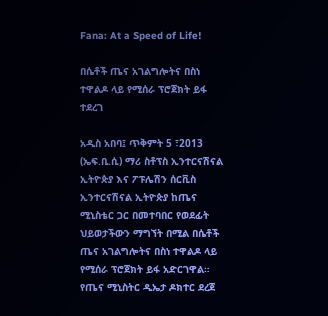Fana: At a Speed of Life!

በሴቶች ጤና አገልግሎትና በስነ ተዋልዶ ላይ የሚሰራ ፕሮጀክት ይፋ ተደረገ

አዲስ አበባ፤ ጥቅምት 5 ፣2013 (ኤፍ.ቢ.ሲ) ማሪ ስቶፕስ ኢንተርናሽናል ኢትዮጵያ እና ፖፑሌሽን ሰርቪስ ኢንተርናሽናል ኢትዮጵያ ከጤና ሚኒስቴር ጋር በመተባበር የወደፊት ህይወታችውን ማግኘት በሚል በሴቶች ጤና አገልግሎትና በስነ ተዋልዶ ላይ የሚሰራ ፕሮጀክት ይፋ አድርገዋል።
የጤና ሚኒስትር ዲኤታ ዶክተር ደረጀ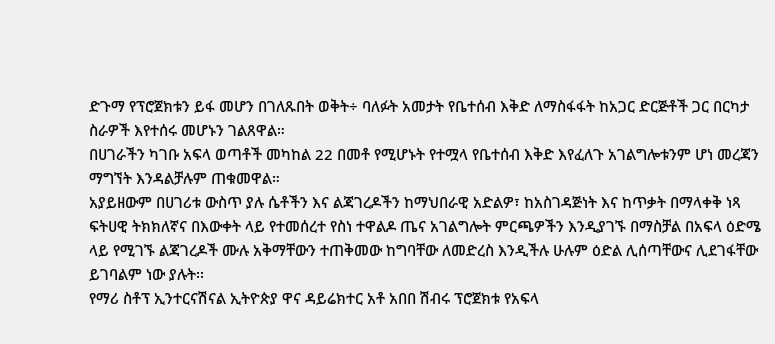ድጉማ የፕሮጀክቱን ይፋ መሆን በገለጹበት ወቅት÷ ባለፉት አመታት የቤተሰብ እቅድ ለማስፋፋት ከአጋር ድርጅቶች ጋር በርካታ ስራዎች እየተሰሩ መሆኑን ገልጸዋል።
በሀገራችን ካገቡ አፍላ ወጣቶች መካከል 22 በመቶ የሚሆኑት የተሟላ የቤተሰብ እቅድ እየፈለጉ አገልግሎቱንም ሆነ መረጃን ማግኘት እንዳልቻሉም ጠቁመዋል።
አያይዘውም በሀገሪቱ ውስጥ ያሉ ሴቶችን እና ልጃገረዶችን ከማህበራዊ አድልዎ፣ ከአስገዳጅነት እና ከጥቃት በማላቀቅ ነጻ ፍትሀዊ ትክክለኛና በእውቀት ላይ የተመሰረተ የስነ ተዋልዶ ጤና አገልግሎት ምርጫዎችን እንዲያገኙ በማስቻል በአፍላ ዕድሜ ላይ የሚገኙ ልጃገረዶች ሙሉ አቅማቸውን ተጠቅመው ከግባቸው ለመድረስ እንዲችሉ ሁሉም ዕድል ሊሰጣቸውና ሊደገፋቸው ይገባልም ነው ያሉት፡፡
የማሪ ስቶፕ ኢንተርናሽናል ኢትዮጵያ ዋና ዳይሬክተር አቶ አበበ ሽብሩ ፕሮጀክቱ የአፍላ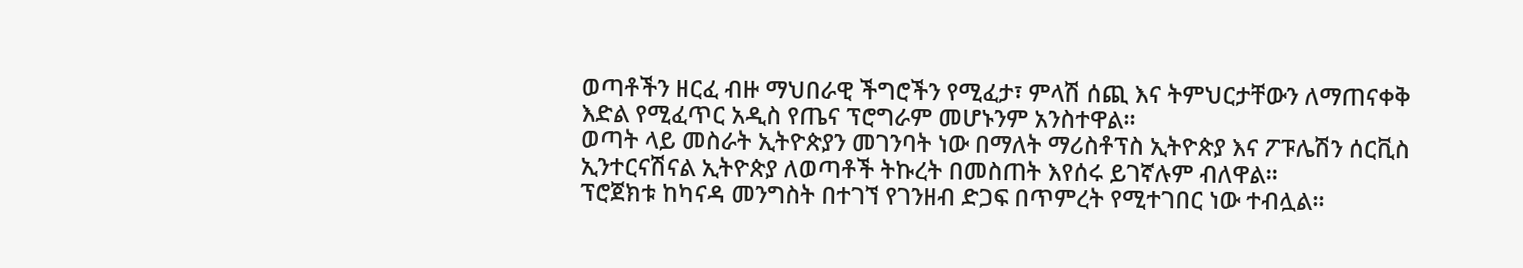ወጣቶችን ዘርፈ ብዙ ማህበራዊ ችግሮችን የሚፈታ፣ ምላሽ ሰጪ እና ትምህርታቸውን ለማጠናቀቅ እድል የሚፈጥር አዲስ የጤና ፕሮግራም መሆኑንም አንስተዋል።
ወጣት ላይ መስራት ኢትዮጵያን መገንባት ነው በማለት ማሪስቶፕስ ኢትዮጵያ እና ፖፑሌሽን ሰርቪስ ኢንተርናሽናል ኢትዮጵያ ለወጣቶች ትኩረት በመስጠት እየሰሩ ይገኛሉም ብለዋል።
ፕሮጀክቱ ከካናዳ መንግስት በተገኘ የገንዘብ ድጋፍ በጥምረት የሚተገበር ነው ተብሏል፡፡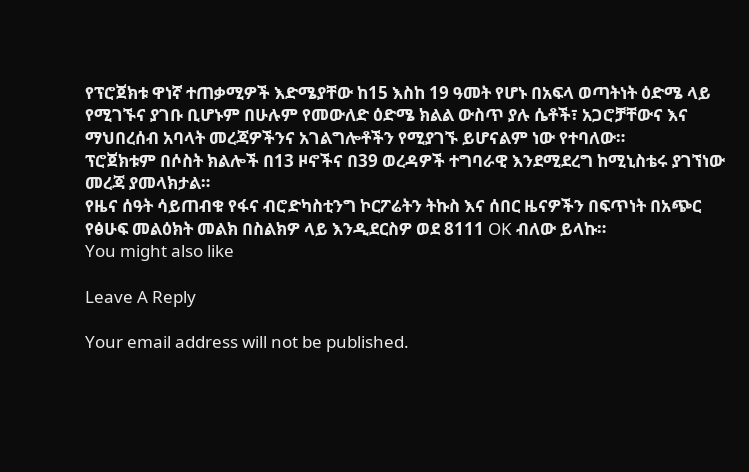የፕሮጀክቱ ዋነኛ ተጠቃሚዎች እድሜያቸው ከ15 እስከ 19 ዓመት የሆኑ በአፍላ ወጣትነት ዕድሜ ላይ የሚገኙና ያገቡ ቢሆኑም በሁሉም የመውለድ ዕድሜ ክልል ውስጥ ያሉ ሴቶች፣ አጋሮቻቸውና እና ማህበረሰብ አባላት መረጃዎችንና አገልግሎቶችን የሚያገኙ ይሆናልም ነው የተባለው።
ፕሮጀክቱም በሶስት ክልሎች በ13 ዞኖችና በ39 ወረዳዎች ተግባራዊ እንደሚደረግ ከሚኒስቴሩ ያገኘነው መረጃ ያመላክታል።
የዜና ሰዓት ሳይጠብቁ የፋና ብሮድካስቲንግ ኮርፖሬትን ትኩስ እና ሰበር ዜናዎችን በፍጥነት በአጭር የፅሁፍ መልዕክት መልክ በስልክዎ ላይ እንዲደርስዎ ወደ 8111 OK ብለው ይላኩ።
You might also like

Leave A Reply

Your email address will not be published.